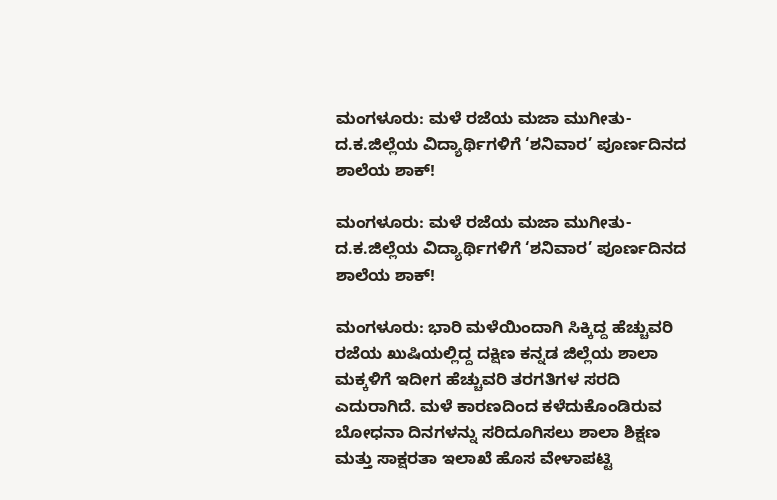ಮಂಗಳೂರು: ಮಳೆ ರಜೆಯ ಮಜಾ ಮುಗೀತು- ದ.ಕ.ಜಿಲ್ಲೆಯ ವಿದ್ಯಾರ್ಥಿಗಳಿಗೆ ‘ಶನಿವಾರ’ ಪೂರ್ಣದಿನದ ಶಾಲೆಯ ಶಾಕ್!

ಮಂಗಳೂರು: ಮಳೆ ರಜೆಯ ಮಜಾ ಮುಗೀತು- ದ.ಕ.ಜಿಲ್ಲೆಯ ವಿದ್ಯಾರ್ಥಿಗಳಿಗೆ ‘ಶನಿವಾರ’ ಪೂರ್ಣದಿನದ ಶಾಲೆಯ ಶಾಕ್!

ಮಂಗಳೂರು: ಭಾರಿ ಮಳೆಯಿಂದಾಗಿ ಸಿಕ್ಕಿದ್ದ ಹೆಚ್ಚುವರಿ ರಜೆಯ ಖುಷಿಯಲ್ಲಿದ್ದ ದಕ್ಷಿಣ ಕನ್ನಡ ಜಿಲ್ಲೆಯ ಶಾಲಾ ಮಕ್ಕಳಿಗೆ ಇದೀಗ ಹೆಚ್ಚುವರಿ ತರಗತಿಗಳ ಸರದಿ ಎದುರಾಗಿದೆ. ಮಳೆ ಕಾರಣದಿಂದ ಕಳೆದುಕೊಂಡಿರುವ ಬೋಧನಾ ದಿನಗಳನ್ನು ಸರಿದೂಗಿಸಲು ಶಾಲಾ ಶಿಕ್ಷಣ ಮತ್ತು ಸಾಕ್ಷರತಾ ಇಲಾಖೆ ಹೊಸ ವೇಳಾಪಟ್ಟಿ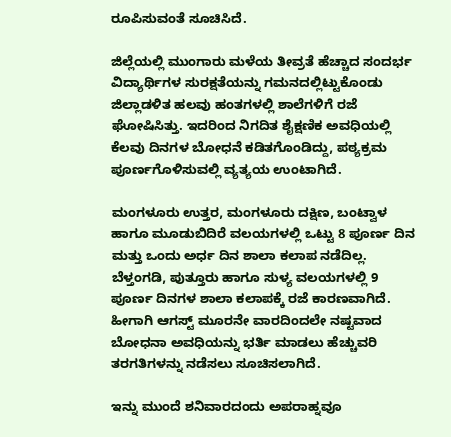ರೂಪಿಸುವಂತೆ ಸೂಚಿಸಿದೆ.

ಜಿಲ್ಲೆಯಲ್ಲಿ ಮುಂಗಾರು ಮಳೆಯ ತೀವ್ರತೆ ಹೆಚ್ಚಾದ ಸಂದರ್ಭ ವಿದ್ಯಾರ್ಥಿಗಳ ಸುರಕ್ಷತೆಯನ್ನು ಗಮನದಲ್ಲಿಟ್ಟುಕೊಂಡು ಜಿಲ್ಲಾಡಳಿತ ಹಲವು ಹಂತಗಳಲ್ಲಿ ಶಾಲೆಗಳಿಗೆ ರಜೆ ಘೋಷಿಸಿತ್ತು. ಇದರಿಂದ ನಿಗದಿತ ಶೈಕ್ಷಣಿಕ ಅವಧಿಯಲ್ಲಿ ಕೆಲವು ದಿನಗಳ ಬೋಧನೆ ಕಡಿತಗೊಂಡಿದ್ದು, ಪಠ್ಯಕ್ರಮ ಪೂರ್ಣಗೊಳಿಸುವಲ್ಲಿ ವ್ಯತ್ಯಯ ಉಂಟಾಗಿದೆ.

ಮಂಗಳೂರು ಉತ್ತರ, ಮಂಗಳೂರು ದಕ್ಷಿಣ, ಬಂಟ್ವಾಳ ಹಾಗೂ ಮೂಡುಬಿದಿರೆ ವಲಯಗಳಲ್ಲಿ ಒಟ್ಟು 8 ಪೂರ್ಣ ದಿನ ಮತ್ತು ಒಂದು ಅರ್ಧ ದಿನ ಶಾಲಾ ಕಲಾಪ ನಡೆದಿಲ್ಲ. ಬೆಳ್ತಂಗಡಿ, ಪುತ್ತೂರು ಹಾಗೂ ಸುಳ್ಯ ವಲಯಗಳಲ್ಲಿ 9 ಪೂರ್ಣ ದಿನಗಳ ಶಾಲಾ ಕಲಾಪಕ್ಕೆ ರಜೆ ಕಾರಣವಾಗಿದೆ.
ಹೀಗಾಗಿ ಆಗಸ್ಟ್ ಮೂರನೇ ವಾರದಿಂದಲೇ ನಷ್ಟವಾದ ಬೋಧನಾ ಅವಧಿಯನ್ನು ಭರ್ತಿ ಮಾಡಲು ಹೆಚ್ಚುವರಿ ತರಗತಿಗಳನ್ನು ನಡೆಸಲು ಸೂಚಿಸಲಾಗಿದೆ.

ಇನ್ನು ಮುಂದೆ ಶನಿವಾರದಂದು ಅಪರಾಹ್ನವೂ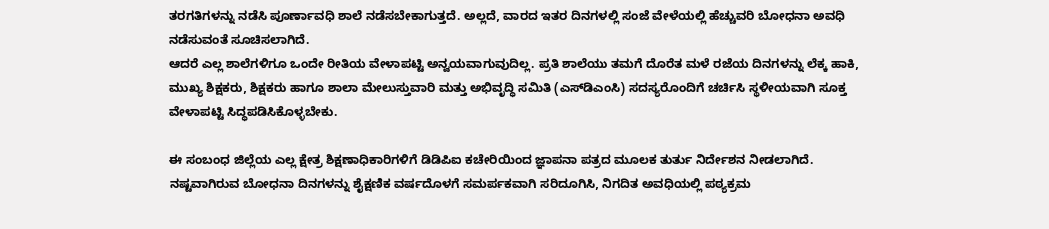ತರಗತಿಗಳನ್ನು ನಡೆಸಿ ಪೂರ್ಣಾವಧಿ ಶಾಲೆ ನಡೆಸಬೇಕಾಗುತ್ತದೆ. ಅಲ್ಲದೆ, ವಾರದ ಇತರ ದಿನಗಳಲ್ಲಿ ಸಂಜೆ ವೇಳೆಯಲ್ಲಿ ಹೆಚ್ಚುವರಿ ಬೋಧನಾ ಅವಧಿ ನಡೆಸುವಂತೆ ಸೂಚಿಸಲಾಗಿದೆ.
ಆದರೆ ಎಲ್ಲ ಶಾಲೆಗಳಿಗೂ ಒಂದೇ ರೀತಿಯ ವೇಳಾಪಟ್ಟಿ ಅನ್ವಯವಾಗುವುದಿಲ್ಲ. ಪ್ರತಿ ಶಾಲೆಯು ತಮಗೆ ದೊರೆತ ಮಳೆ ರಜೆಯ ದಿನಗಳನ್ನು ಲೆಕ್ಕ ಹಾಕಿ, ಮುಖ್ಯ ಶಿಕ್ಷಕರು, ಶಿಕ್ಷಕರು ಹಾಗೂ ಶಾಲಾ ಮೇಲುಸ್ತುವಾರಿ ಮತ್ತು ಅಭಿವೃದ್ಧಿ ಸಮಿತಿ (ಎಸ್‌ಡಿಎಂಸಿ) ಸದಸ್ಯರೊಂದಿಗೆ ಚರ್ಚಿಸಿ ಸ್ಥಳೀಯವಾಗಿ ಸೂಕ್ತ ವೇಳಾಪಟ್ಟಿ ಸಿದ್ಧಪಡಿಸಿಕೊಳ್ಳಬೇಕು.

ಈ ಸಂಬಂಧ ಜಿಲ್ಲೆಯ ಎಲ್ಲ ಕ್ಷೇತ್ರ ಶಿಕ್ಷಣಾಧಿಕಾರಿಗಳಿಗೆ ಡಿಡಿಪಿಐ ಕಚೇರಿಯಿಂದ ಜ್ಞಾಪನಾ ಪತ್ರದ ಮೂಲಕ ತುರ್ತು ನಿರ್ದೇಶನ ನೀಡಲಾಗಿದೆ. ನಷ್ಟವಾಗಿರುವ ಬೋಧನಾ ದಿನಗಳನ್ನು ಶೈಕ್ಷಣಿಕ ವರ್ಷದೊಳಗೆ ಸಮರ್ಪಕವಾಗಿ ಸರಿದೂಗಿಸಿ, ನಿಗದಿತ ಅವಧಿಯಲ್ಲಿ ಪಠ್ಯಕ್ರಮ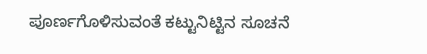ಪೂರ್ಣಗೊಳಿಸುವಂತೆ ಕಟ್ಟುನಿಟ್ಟಿನ ಸೂಚನೆ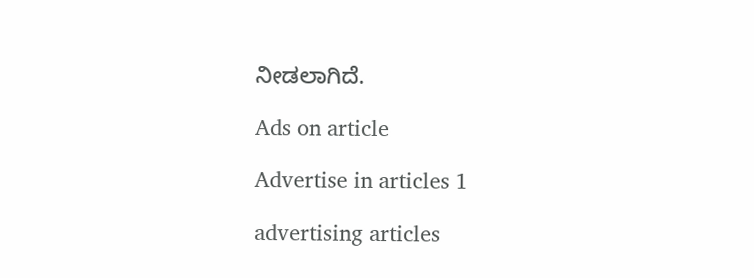ನೀಡಲಾಗಿದೆ.

Ads on article

Advertise in articles 1

advertising articles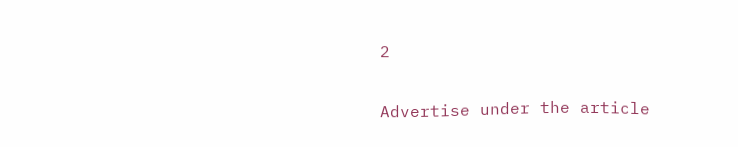2

Advertise under the article